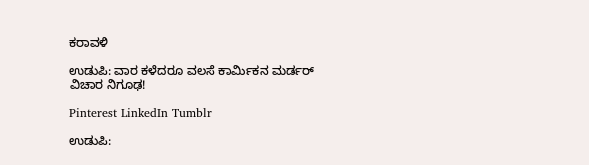ಕರಾವಳಿ

ಉಡುಪಿ: ವಾರ ಕಳೆದರೂ ವಲಸೆ ಕಾರ್ಮಿಕನ ಮರ್ಡರ್ ವಿಚಾರ ನಿಗೂಢ!

Pinterest LinkedIn Tumblr

ಉಡುಪಿ: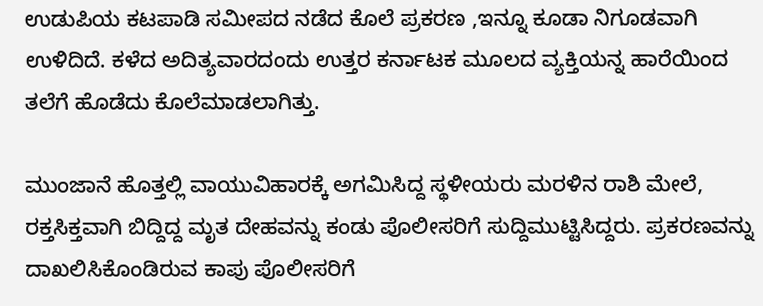ಉಡುಪಿಯ ಕಟಪಾಡಿ ಸಮೀಪದ ನಡೆದ ಕೊಲೆ ಪ್ರಕರಣ ,ಇನ್ನೂ ಕೂಡಾ ನಿಗೂಡವಾಗಿ ಉಳಿದಿದೆ. ಕಳೆದ ಅದಿತ್ಯವಾರದಂದು ಉತ್ತರ ಕರ್ನಾಟಕ ಮೂಲದ ವ್ಯಕ್ತಿಯನ್ನ ಹಾರೆಯಿಂದ ತಲೆಗೆ ಹೊಡೆದು ಕೊಲೆಮಾಡಲಾಗಿತ್ತು.

ಮುಂಜಾನೆ ಹೊತ್ತಲ್ಲಿ ವಾಯುವಿಹಾರಕ್ಕೆ ಅಗಮಿಸಿದ್ದ ಸ್ಥಳೀಯರು ಮರಳಿನ‌ ರಾಶಿ ಮೇಲೆ, ರಕ್ತಸಿಕ್ತವಾಗಿ ಬಿದ್ದಿದ್ದ ಮೃತ ದೇಹವನ್ನು ಕಂಡು ಪೊಲೀಸರಿಗೆ ಸುದ್ದಿ‌ಮುಟ್ಟಿಸಿದ್ದರು. ಪ್ರಕರಣವನ್ನು ದಾಖಲಿಸಿಕೊಂಡಿರುವ ಕಾಪು ಪೊಲೀಸರಿಗೆ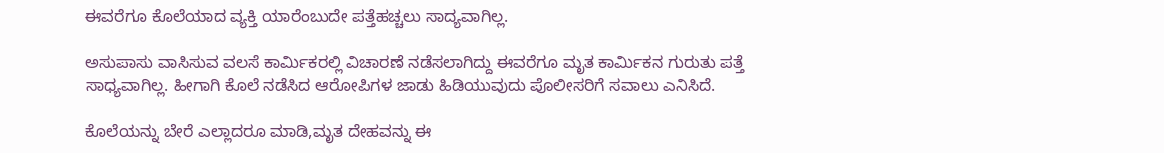ಈವರೆಗೂ ಕೊಲೆಯಾದ ವ್ಯಕ್ತಿ ಯಾರೆಂಬುದೇ ಪತ್ತೆಹಚ್ಚಲು ಸಾದ್ಯವಾಗಿಲ್ಲ.

ಅಸುಪಾಸು ವಾಸಿಸುವ ವಲಸೆ ಕಾರ್ಮಿಕರಲ್ಲಿ ವಿಚಾರಣೆ ನಡೆಸಲಾಗಿದ್ದು ಈವರೆಗೂ ಮೃತ ಕಾರ್ಮಿಕನ ಗುರುತು ಪತ್ತೆ ಸಾಧ್ಯವಾಗಿಲ್ಲ. ಹೀಗಾಗಿ ಕೊಲೆ ನಡೆಸಿದ ಆರೋಪಿಗಳ ಜಾಡು ಹಿಡಿಯುವುದು ಪೊಲೀಸರಿಗೆ ಸವಾಲು ಎನಿಸಿದೆ.

ಕೊಲೆಯನ್ನು ಬೇರೆ ಎಲ್ಲಾದರೂ ಮಾಡಿ,ಮೃತ ದೇಹವನ್ನು ಈ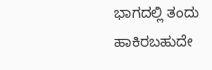ಭಾಗದಲ್ಲಿ ತಂದು ಹಾಕಿರಬಹುದೇ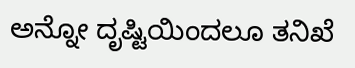ಅನ್ನೋ ದೃಷ್ಟಿಯಿಂದಲೂ ತನಿಖೆ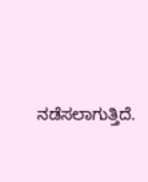ನಡೆಸಲಾಗುತ್ತಿದೆ.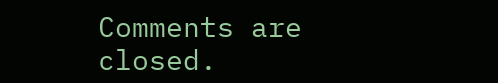Comments are closed.